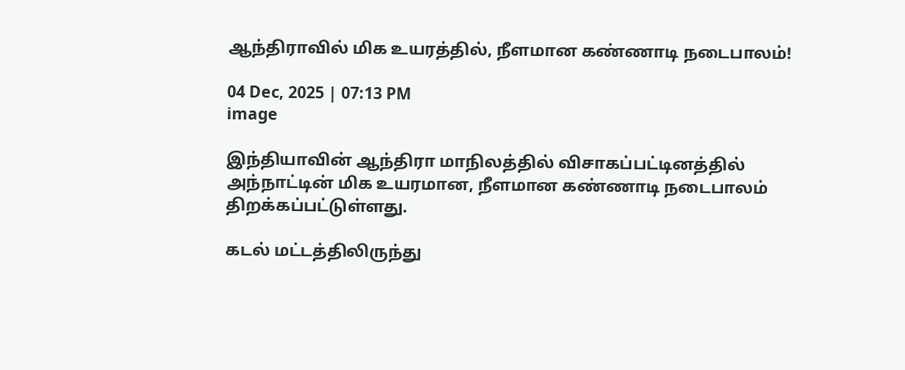ஆந்திராவில் மிக உயரத்தில், நீளமான கண்ணாடி நடைபாலம்!

04 Dec, 2025 | 07:13 PM
image

இந்தியாவின் ஆந்திரா மாநிலத்தில் விசாகப்பட்டினத்தில் அந்நாட்டின் மிக உயரமான, நீளமான கண்ணாடி நடைபாலம் திறக்கப்பட்டுள்ளது.

கடல் மட்டத்திலிருந்து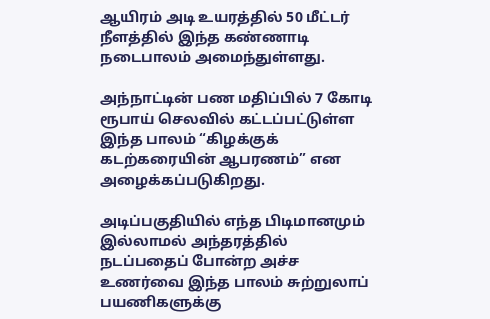ஆயிரம் அடி உயரத்தில் 50 மீட்டர் நீளத்தில் இந்த கண்ணாடி நடைபாலம் அமைந்துள்ளது.

அந்நாட்டின் பண மதிப்பில் 7 கோடி ரூபாய் செலவில் கட்டப்பட்டுள்ள இந்த பாலம் “கிழக்குக் கடற்கரையின் ஆபரணம்” என அழைக்கப்படுகிறது.

அடிப்பகுதியில் எந்த பிடிமானமும் இல்லாமல் அந்தரத்தில் நடப்பதைப் போன்ற அச்ச உணர்வை இந்த பாலம் சுற்றுலாப் பயணிகளுக்கு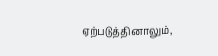ஏற்படுத்தினாலும்,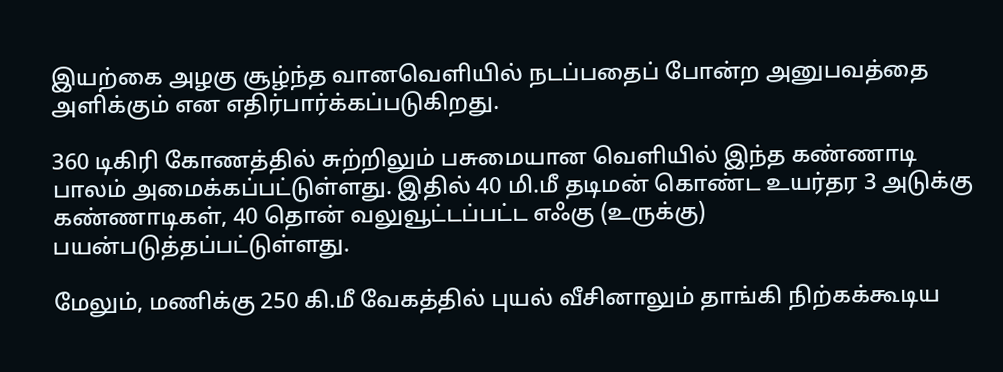இயற்கை அழகு சூழ்ந்த வானவெளியில் நடப்பதைப் போன்ற அனுபவத்தை அளிக்கும் என எதிர்பார்க்கப்படுகிறது.

360 டிகிரி கோணத்தில் சுற்றிலும் பசுமையான வெளியில் இந்த கண்ணாடி பாலம் அமைக்கப்பட்டுள்ளது. இதில் 40 மி.மீ தடிமன் கொண்ட உயர்தர 3 அடுக்கு கண்ணாடிகள், 40 தொன் வலுவூட்டப்பட்ட எஃகு (உருக்கு) பயன்படுத்தப்பட்டுள்ளது.

மேலும், மணிக்கு 250 கி.மீ வேகத்தில் புயல் வீசினாலும் தாங்கி நிற்கக்கூடிய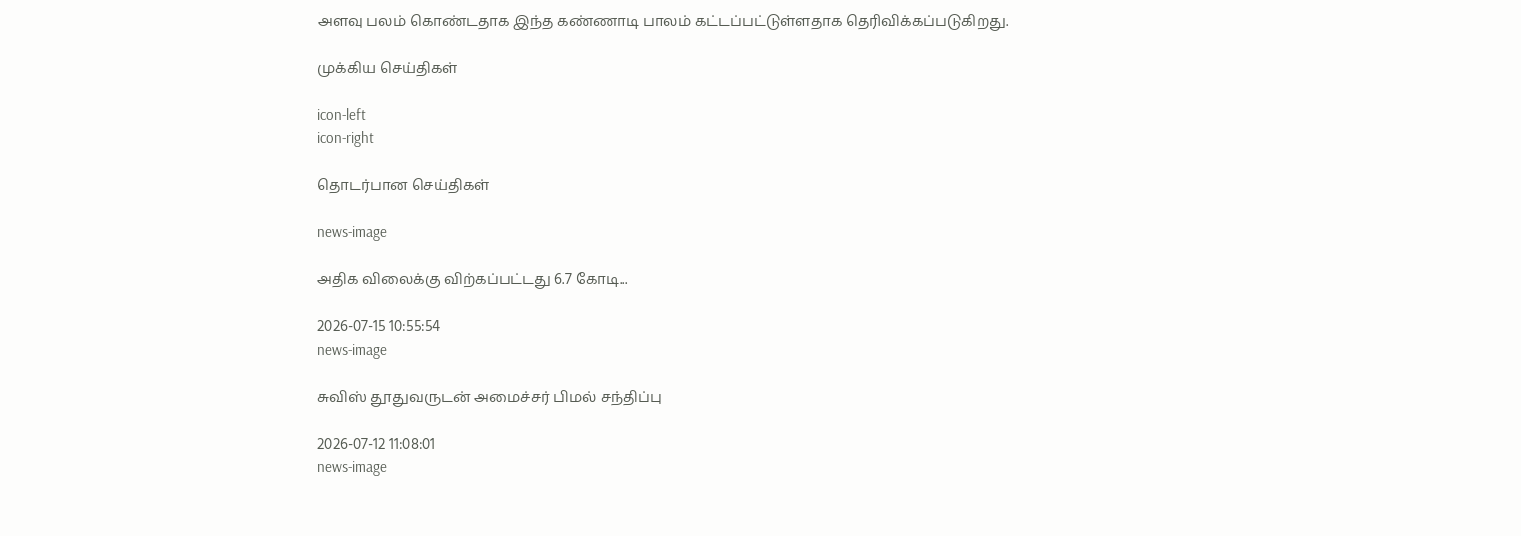அளவு பலம் கொண்டதாக இந்த கண்ணாடி பாலம் கட்டப்பட்டுள்ளதாக தெரிவிக்கப்படுகிறது.

முக்கிய செய்திகள்

icon-left
icon-right

தொடர்பான செய்திகள்

news-image

அதிக விலைக்கு விற்கப்பட்டது 6.7 கோடி...

2026-07-15 10:55:54
news-image

சுவிஸ் தூதுவருடன் அமைச்சர் பிமல் சந்திப்பு

2026-07-12 11:08:01
news-image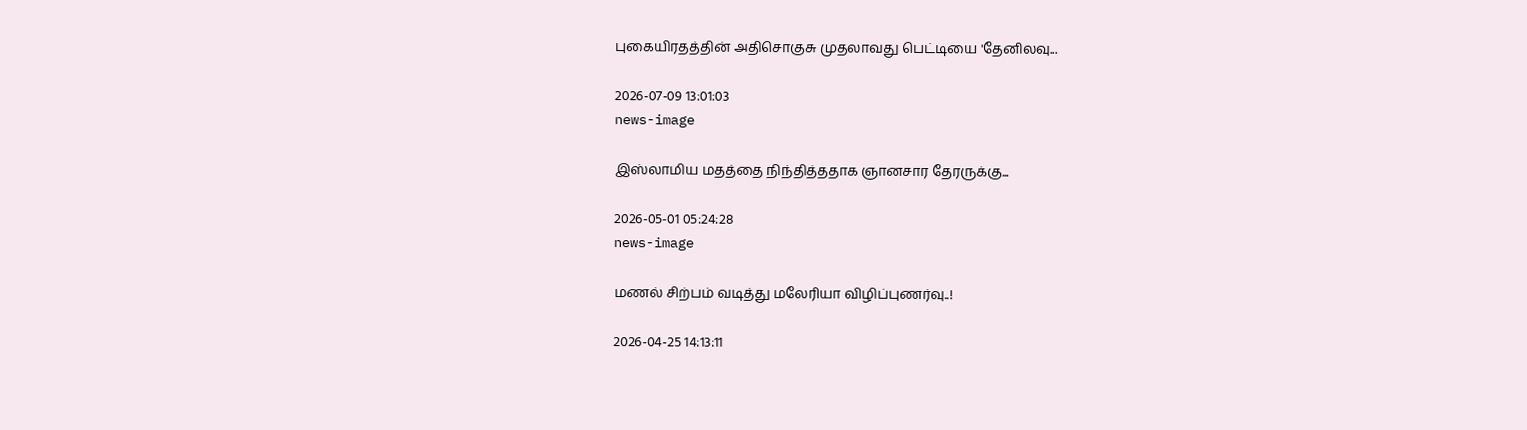புகையிரதத்தின் அதிசொகுசு முதலாவது பெட்டியை 'தேனிலவு...

2026-07-09 13:01:03
news-image

இஸ்லாமிய மதத்தை நிந்தித்ததாக ஞானசார தேரருக்கு...

2026-05-01 05:24:28
news-image

மணல் சிற்பம் வடித்து மலேரியா விழிப்புணர்வு..!

2026-04-25 14:13:11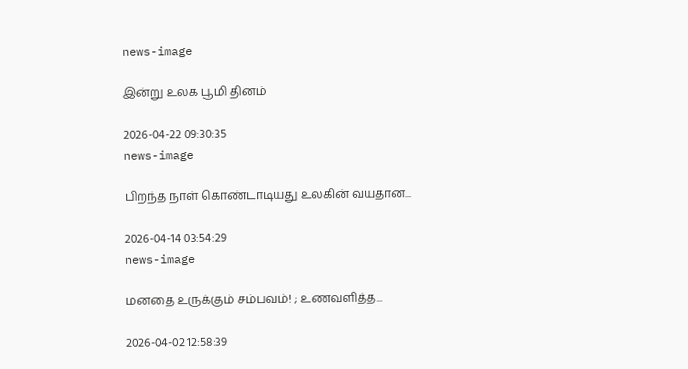news-image

இன்று உலக பூமி தினம்

2026-04-22 09:30:35
news-image

பிறந்த நாள் கொண்டாடியது உலகின் வயதான...

2026-04-14 03:54:29
news-image

மனதை உருக்கும் சம்பவம்! ; உணவளித்த...

2026-04-02 12:58:39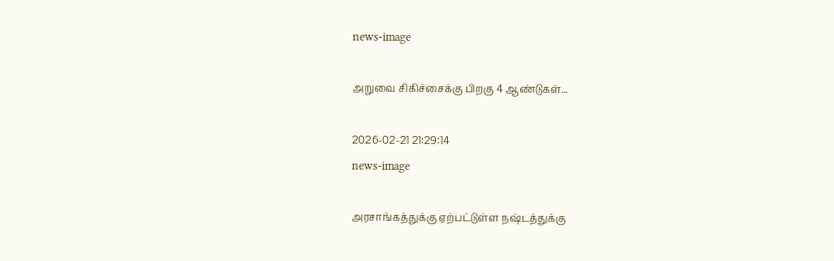news-image

அறுவை சிகிச்சைக்கு பிறகு 4 ஆண்டுகள்...

2026-02-21 21:29:14
news-image

அரசாங்கத்துக்கு ஏற்பட்டுள்ள நஷ்டத்துக்கு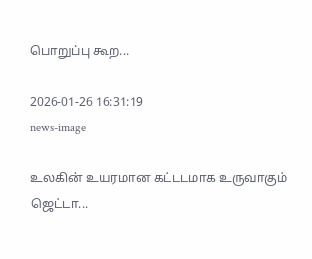பொறுப்பு கூற...

2026-01-26 16:31:19
news-image

உலகின் உயரமான கட்டடமாக உருவாகும் ஜெட்டா...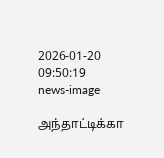2026-01-20 09:50:19
news-image

அந்தாட்டிக்கா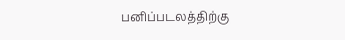பனிப்படலத்திற்கு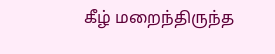கீழ் மறைந்திருந்த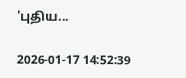'புதிய...

2026-01-17 14:52:39